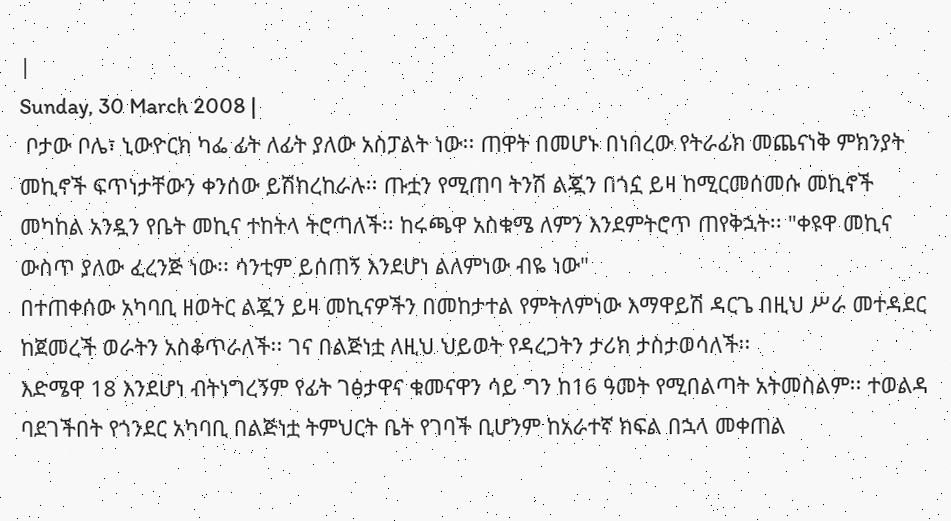|
Sunday, 30 March 2008 |
 ቦታው ቦሌ፣ ኒውዮርክ ካፌ ፊት ለፊት ያለው አስፓልት ነው፡፡ ጠዋት በመሆኑ በነበረው የትራፊክ መጨናነቅ ምክንያት መኪኖች ፍጥነታቸውን ቀንሰው ይሽከረከራሉ፡፡ ጡቷን የሚጠባ ትንሽ ልጇን በጎኗ ይዛ ከሚርመሰመሱ መኪኖች መካከል አንዷን የቤት መኪና ተከትላ ትሮጣለች፡፡ ከሩጫዋ አስቁሜ ለምን እንደምትሮጥ ጠየቅኋት፡፡ "ቀዩዋ መኪና ውስጥ ያለው ፈረንጅ ነው፡፡ ሳንቲም ይሰጠኝ እንደሆነ ልለምነው ብዬ ነው"
በተጠቀሰው አካባቢ ዘወትር ልጇን ይዛ መኪናዎችን በመከታተል የምትለምነው እማዋይሽ ዳርጌ በዚህ ሥራ መተዳደር ከጀመረች ወራትን አስቆጥራለች፡፡ ገና በልጅነቷ ለዚህ ህይወት የዳረጋትን ታሪክ ታስታወሳለች፡፡
እድሜዋ 18 እንደሆነ ብትነግረኝም የፊት ገፅታዋና ቁመናዋን ሳይ ግን ከ16 ዓመት የሚበልጣት አትመስልም፡፡ ተወልዳ ባደገችበት የጎንደር አካባቢ በልጅነቷ ትምህርት ቤት የገባች ቢሆንም ከአራተኛ ክፍል በኋላ መቀጠል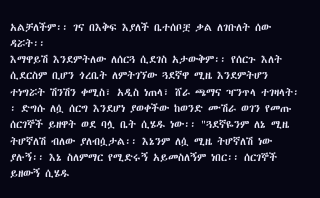አልቻለችም፡፡ ገና በእቅፍ እያለች ቤተሰቦቿ ቃል ለገቡለት ሰው ዳሯት፡፡
እማዋይሽ እንደምትለው ለሰርጓ ሲደገስ አታውቅም፡፡ የሰርጉ እለት ሲደርስም ቢሆን ጎረቤት ለምትገኘው ጓደኛዋ ሚዜ እንደምትሆን ተነግሯት ሽንሽን ቀሚስ፣ አዲስ ነጠላ፣ ሸራ ጫማና ዣንጥላ ተገዛላት፡፡ ድግሱ ለሷ ሰርግ እንደሆነ ያወቀችው ከወንድ ሙሽራ ወገን የመጡ ሰርገኞች ይዘዋት ወደ ባሏ ቤት ሲሄዱ ነው፡፡ "ጓደኛዬንም ለኔ ሚዜ ትሆኛለሽ ብለው ያለብሷታል፡፡ እኔንም ለሷ ሚዜ ትሆኛለሽ ነው ያሉኝ፡፡ እኔ ስለምማር የሚድሩኝ አይመስለኝም ነበር፡፡ ሰርገኞች ይዘውኝ ሲሄዱ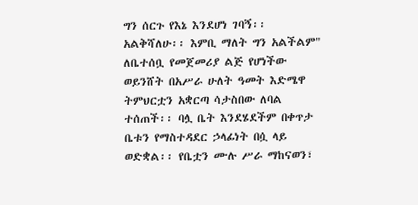ግን ሰርጉ የእኔ እንደሆነ ገባኝ፡፡ አልቅሻለሁ፡፡ እምቢ ማለት ግን አልችልም"
ለቤተሰቧ የመጀመሪያ ልጅ የሆነችው ወይንሸት በአሥራ ሁለት ዓመት እድሜዋ ትምህርቷን አቋርጣ ሳታስበው ለባል ተሰጠች፡፡ ባሏ ቤት እንደሄደችም በቀጥታ ቤቱን የማስተዳደር ኃላፊነት በሷ ላይ ወድቋል፡፡ የቤቷን ሙሉ ሥራ ማከናወን፣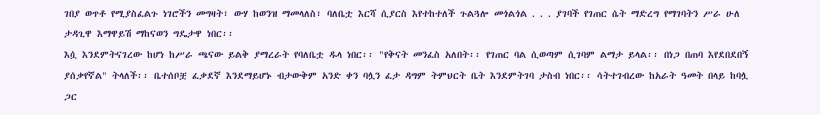ገበያ ወጥቶ የሚያስፈልጉ ነገሮችን መግዛት፣ ውሃ ከወንዝ ማመላለስ፣ ባለቤቷ እርሻ ሲያርስ እየተከተለች ጉልጓሎ መጎልጎል . . . ያገባች የገጠር ሴት ማድረግ የማገባትን ሥራ ሁለ ታዳጊዋ እማዋይሽ ማከናወን ግዴታዋ ነበር፡፡
እሷ እንደምትናገረው ከሆነ ከሥራ ጫናው ይልቅ ያማረራት የባለቤቷ ዱላ ነበር፡፡ "የቅናት መንፈስ አለበት፡፡ የገጠር ባል ሲወጣም ሲገባም ልማታ ይላል፡፡ በነጋ በጠባ እየደበደበኝ ያሰቃየኛል" ትላለች፡፡ ቤተሰቦቿ ፈቃደኛ እንደማይሆኑ ብታውቅም አንድ ቀን ባሏን ፈታ ዳግም ትምህርት ቤት እንደምትገባ ታስብ ነበር፡፡ ሳትተገብረው ከአራት ዓመት በላይ ከባሏ ጋር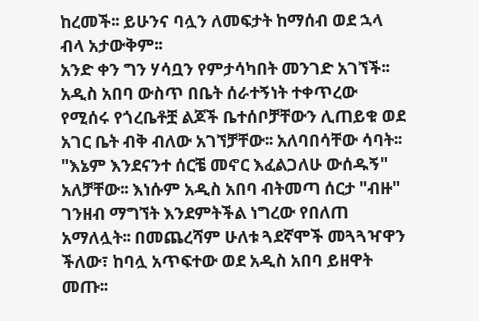ከረመች፡፡ ይሁንና ባሏን ለመፍታት ከማሰብ ወደ ኋላ ብላ አታውቅም፡፡
አንድ ቀን ግን ሃሳቧን የምታሳካበት መንገድ አገኘች፡፡ አዲስ አበባ ውስጥ በቤት ሰራተኝነት ተቀጥረው የሚሰሩ የጎረቤቶቿ ልጆች ቤተሰቦቻቸውን ሊጠይቁ ወደ አገር ቤት ብቅ ብለው አገኘቻቸው፡፡ አለባበሳቸው ሳባት፡፡ "እኔም እንደናንተ ሰርቼ መኖር እፈልጋለሁ ውሰዱኝ" አለቻቸው፡፡ እነሱም አዲስ አበባ ብትመጣ ሰርታ "ብዙ" ገንዘብ ማግኘት እንደምትችል ነግረው የበለጠ አማለሏት፡፡ በመጨረሻም ሁለቱ ጓደኛሞች መጓጓዣዋን ችለው፣ ከባሏ አጥፍተው ወደ አዲስ አበባ ይዘዋት መጡ፡፡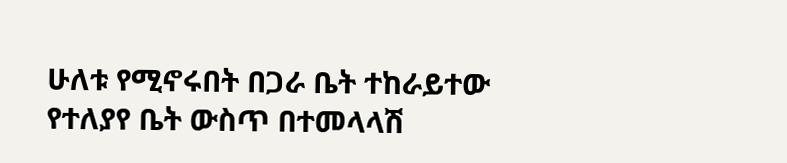ሁለቱ የሚኖሩበት በጋራ ቤት ተከራይተው የተለያየ ቤት ውስጥ በተመላላሽ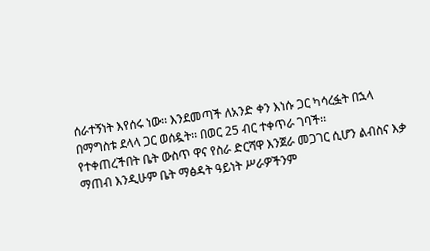ሰራተኝነት እየሰሩ ነው፡፡ እንደመጣች ለአንድ ቀን እነሱ ጋር ካሳረፏት በኋላ በማግስቱ ደላላ ጋር ወሰዷት፡፡ በወር 25 ብር ተቀጥራ ገባች፡፡
የተቀጠረችበት ቤት ውስጥ ዋና የስራ ድርሻዋ እንጀራ መጋገር ሲሆን ልብስና እቃ ማጠብ እንዲሁም ቤት ማፅዳት ዓይነት ሥራዎችንም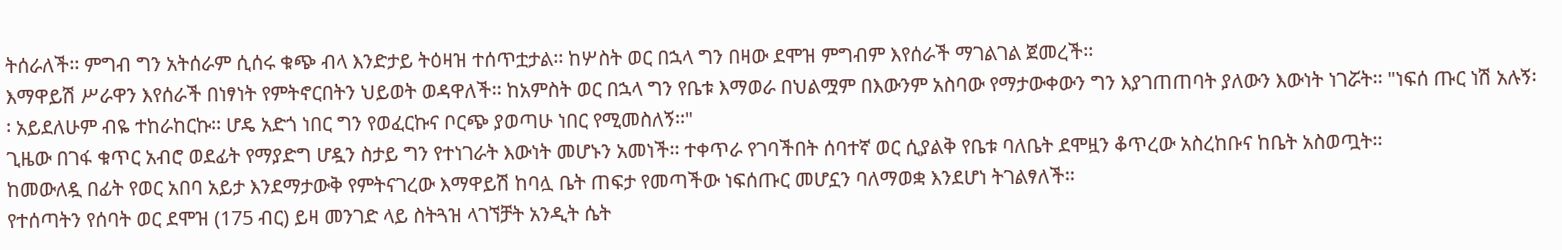ትሰራለች፡፡ ምግብ ግን አትሰራም ሲሰሩ ቁጭ ብላ እንድታይ ትዕዛዝ ተሰጥቷታል፡፡ ከሦስት ወር በኋላ ግን በዛው ደሞዝ ምግብም እየሰራች ማገልገል ጀመረች፡፡
እማዋይሽ ሥራዋን እየሰራች በነፃነት የምትኖርበትን ህይወት ወዳዋለች፡፡ ከአምስት ወር በኋላ ግን የቤቱ እማወራ በህልሟም በእውንም አስባው የማታውቀውን ግን እያገጠጠባት ያለውን እውነት ነገሯት፡፡ "ነፍሰ ጡር ነሽ አሉኝ፡፡ አይደለሁም ብዬ ተከራከርኩ፡፡ ሆዴ አድጎ ነበር ግን የወፈርኩና ቦርጭ ያወጣሁ ነበር የሚመስለኝ፡፡"
ጊዜው በገፋ ቁጥር አብሮ ወደፊት የማያድግ ሆዷን ስታይ ግን የተነገራት እውነት መሆኑን አመነች፡፡ ተቀጥራ የገባችበት ሰባተኛ ወር ሲያልቅ የቤቱ ባለቤት ደሞዟን ቆጥረው አስረከቡና ከቤት አስወጧት፡፡
ከመውለዷ በፊት የወር አበባ አይታ እንደማታውቅ የምትናገረው እማዋይሽ ከባሏ ቤት ጠፍታ የመጣችው ነፍሰጡር መሆኗን ባለማወቋ እንደሆነ ትገልፃለች፡፡
የተሰጣትን የሰባት ወር ደሞዝ (175 ብር) ይዛ መንገድ ላይ ስትጓዝ ላገኘቻት አንዲት ሴት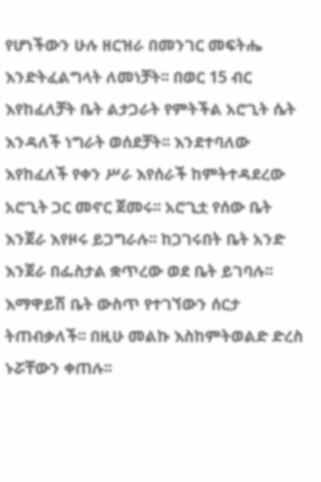የሆነችውን ሁሉ ዘርዝራ በመንገር መፍትሔ እንድትፈልግላት ለመነቻት፡፡ በወር 15 ብር እየከፈለቻት ቤት ልታጋራት የምትችል አሮጊት ሴት እንዳለች ነግራት ወሰደቻት፡፡ እንደተባለው እየከፈለች የቀን ሥራ እየሰራች ከምትተዳደረው አሮጊት ጋር መኖር ጀመሩ፡፡ አሮጊቷ የሰው ቤት እንጀራ እየዞሩ ይጋግራሉ፡፡ ከጋገሩበት ቤት አንድ እንጀራ በፌስታል ቋጥረው ወደ ቤት ይገባሉ፡፡ እማዋይሽ ቤት ውስጥ የተገኘውን ሰርታ ትጠብቃለች፡፡ በዚሁ መልኩ እስከምትወልድ ድረስ ኑሯቸውን ቀጠሉ፡፡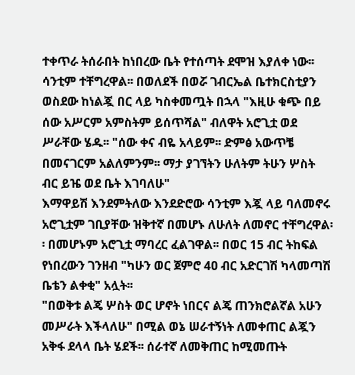ተቀጥራ ትሰራበት ከነበረው ቤት የተሰጣት ደሞዝ እያለቀ ነው፡፡ ሳንቲም ተቸግረዋል፡፡ በወለደች በወሯ ገብርኤል ቤተክርስቲያን ወስደው ከነልጇ በር ላይ ካስቀመጧት በኋላ "እዚሁ ቁጭ በይ ሰው አሥርም አምስትም ይሰጥሻል" ብለዋት አሮጊቷ ወደ ሥራቸው ሄዱ፡፡ "ሰው ቀና ብዬ አላይም፡፡ ድምፅ አውጥቼ በመናገርም አልለምንም፡፡ ማታ ያገኘትን ሁለትም ትሁን ሦስት ብር ይዤ ወደ ቤት እገባለሁ"
እማዋይሽ እንደምትለው እንደድሮው ሳንቲም እጇ ላይ ባለመኖሩ አሮጊቷም ገቢያቸው ዝቅተኛ በመሆኑ ለሁለት ለመኖር ተቸግረዋል፡፡ በመሆኑም አሮጊቷ ማባረር ፈልገዋል፡፡ በወር 15 ብር ትከፍል የነበረውን ገንዘብ "ካሁን ወር ጀምሮ 4ዐ ብር አድርገሽ ካላመጣሽ ቤቴን ልቀቂ" አሏት፡፡
"በወቅቱ ልጄ ሦስት ወር ሆኖት ነበርና ልጄ ጠንክሮልኛል አሁን መሥራት እችላለሁ" በሚል ወኔ ሠራተኝነት ለመቀጠር ልጇን አቅፋ ደላላ ቤት ሄደች፡፡ ሰራተኛ ለመቅጠር ከሚመጡት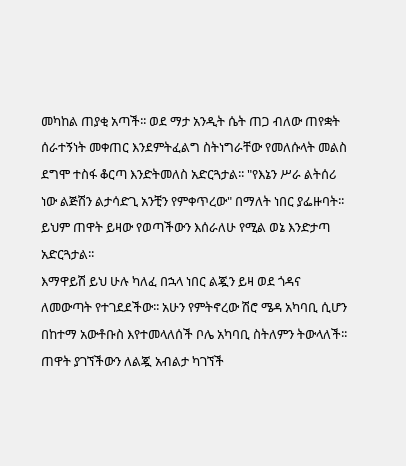መካከል ጠያቂ አጣች፡፡ ወደ ማታ አንዲት ሴት ጠጋ ብለው ጠየቋት ሰራተኝነት መቀጠር እንደምትፈልግ ስትነግራቸው የመለሱላት መልስ ደግሞ ተስፋ ቆርጣ እንድትመለስ አድርጓታል፡፡ "የእኔን ሥራ ልትሰሪ ነው ልጅሽን ልታሳድጊ አንቺን የምቀጥረው" በማለት ነበር ያፌዙባት፡፡ ይህም ጠዋት ይዛው የወጣችውን እሰራለሁ የሚል ወኔ እንድታጣ አድርጓታል፡፡
እማዋይሽ ይህ ሁሉ ካለፈ በኋላ ነበር ልጇን ይዛ ወደ ጎዳና ለመውጣት የተገደደችው፡፡ አሁን የምትኖረው ሽሮ ሜዳ አካባቢ ሲሆን በከተማ አውቶቡስ እየተመላለሰች ቦሌ አካባቢ ስትለምን ትውላለች፡፡
ጠዋት ያገኘችውን ለልጇ አብልታ ካገኘች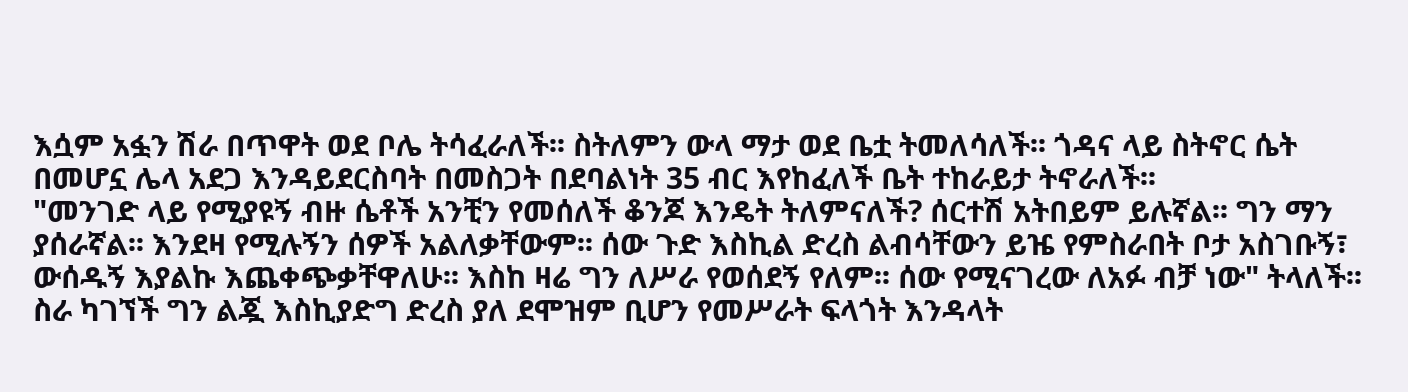እሷም አፏን ሽራ በጥዋት ወደ ቦሌ ትሳፈራለች፡፡ ስትለምን ውላ ማታ ወደ ቤቷ ትመለሳለች፡፡ ጎዳና ላይ ስትኖር ሴት በመሆኗ ሌላ አደጋ እንዳይደርስባት በመስጋት በደባልነት 35 ብር እየከፈለች ቤት ተከራይታ ትኖራለች፡፡
"መንገድ ላይ የሚያዩኝ ብዙ ሴቶች አንቺን የመሰለች ቆንጆ እንዴት ትለምናለች? ሰርተሽ አትበይም ይሉኛል፡፡ ግን ማን ያሰራኛል፡፡ እንደዛ የሚሉኝን ሰዎች አልለቃቸውም፡፡ ሰው ጉድ እስኪል ድረስ ልብሳቸውን ይዤ የምስራበት ቦታ አስገቡኝ፣ ውሰዱኝ እያልኩ እጨቀጭቃቸዋለሁ፡፡ እስከ ዛሬ ግን ለሥራ የወሰደኝ የለም፡፡ ሰው የሚናገረው ለአፉ ብቻ ነው" ትላለች፡፡ ስራ ካገኘች ግን ልጇ እስኪያድግ ድረስ ያለ ደሞዝም ቢሆን የመሥራት ፍላጎት እንዳላት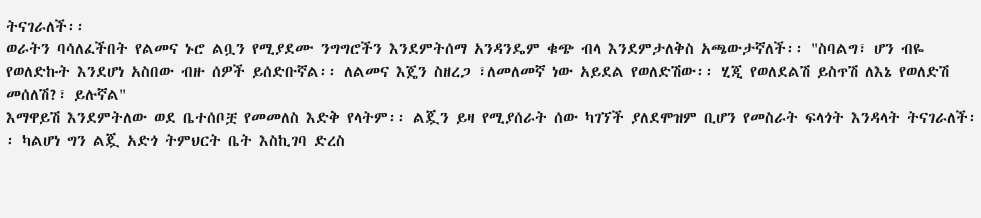ትናገራለች፡፡
ወራትን ባሳለፈችበት የልመና ኑሮ ልቧን የሚያደሙ ንግግሮችን እንደምትሰማ አንዳንዴም ቁጭ ብላ እንደምታለቅስ አጫውታኛለች፡፡ "ስባልግ፣ ሆን ብዬ የወለድኩት እንደሆነ አስበው ብዙ ሰዎች ይሰድቡኛል፡፡ ለልመና እጄን ስዘረጋ ፣ለመለመኛ ነው አይደል የወለድሽው፡፡ ሂጂ የወለደልሽ ይስጥሽ ለእኔ የወለድሽ መሰለሽ?፣ ይሉኛል"
እማዋይሽ እንደምትለው ወደ ቤተሰቦቿ የመመለስ እድቅ የላትም፡፡ ልጇን ይዛ የሚያሰራት ሰው ካገኘች ያለደሞዝም ቢሆን የመስራት ፍላጎት እንዳላት ትናገራለች፡፡ ካልሆነ ግን ልጇ አድጎ ትምህርት ቤት እስኪገባ ድረስ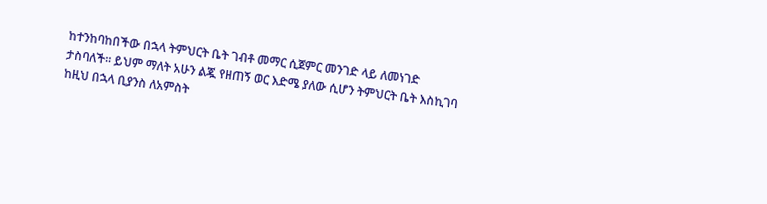ከተንከባከበችው በኋላ ትምህርት ቤት ገብቶ መማር ሲጀምር መንገድ ላይ ለመነገድ ታስባለች፡፡ ይህም ማለት አሁን ልጇ የዘጠኝ ወር እድሜ ያለው ሲሆን ትምህርት ቤት እስኪገባ ከዚህ በኋላ ቢያንስ ለአምስት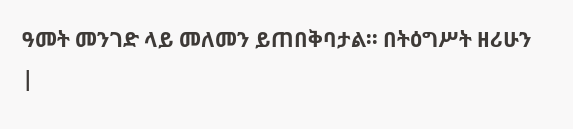ዓመት መንገድ ላይ መለመን ይጠበቅባታል፡፡ በትዕግሥት ዘሪሁን |